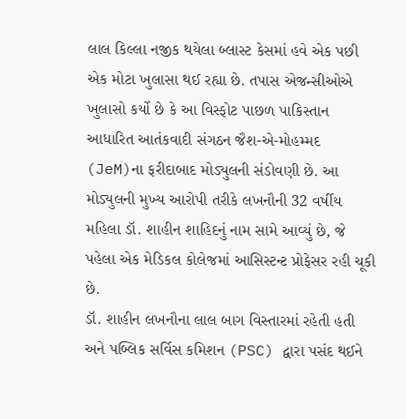લાલ કિલ્લા નજીક થયેલા બ્લાસ્ટ કેસમાં હવે એક પછી એક મોટા ખુલાસા થઈ રહ્યા છે. તપાસ એજન્સીઓએ ખુલાસો કર્યો છે કે આ વિસ્ફોટ પાછળ પાકિસ્તાન આધારિત આતંકવાદી સંગઠન જૈશ-એ-મોહમ્મદ (JeM)ના ફરીદાબાદ મોડ્યુલની સંડોવણી છે. આ મોડ્યુલની મુખ્ય આરોપી તરીકે લખનૌની 32 વર્ષીય મહિલા ડૉ. શાહીન શાહિદનું નામ સામે આવ્યું છે, જે પહેલા એક મેડિકલ કોલેજમાં આસિસ્ટન્ટ પ્રોફેસર રહી ચૂકી છે.
ડૉ. શાહીન લખનૌના લાલ બાગ વિસ્તારમાં રહેતી હતી અને પબ્લિક સર્વિસ કમિશન (PSC) દ્વારા પસંદ થઈને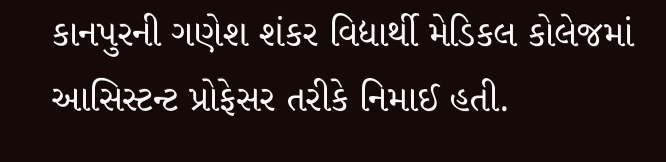કાનપુરની ગણેશ શંકર વિદ્યાર્થી મેડિકલ કોલેજમાં આસિસ્ટન્ટ પ્રોફેસર તરીકે નિમાઈ હતી.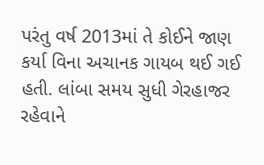પરંતુ વર્ષ 2013માં તે કોઈને જાણ કર્યા વિના અચાનક ગાયબ થઈ ગઈ હતી. લાંબા સમય સુધી ગેરહાજર રહેવાને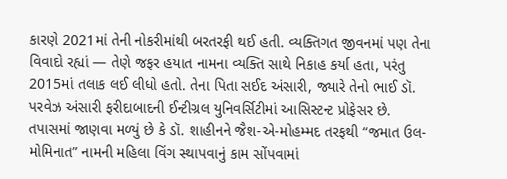કારણે 2021માં તેની નોકરીમાંથી બરતરફી થઈ હતી. વ્યક્તિગત જીવનમાં પણ તેના વિવાદો રહ્યાં — તેણે જફર હયાત નામના વ્યક્તિ સાથે નિકાહ કર્યા હતા, પરંતુ 2015માં તલાક લઈ લીધો હતો. તેના પિતા સઈદ અંસારી, જ્યારે તેનો ભાઈ ડૉ. પરવેઝ અંસારી ફરીદાબાદની ઈન્ટીગ્રલ યુનિવર્સિટીમાં આસિસ્ટન્ટ પ્રોફેસર છે.
તપાસમાં જાણવા મળ્યું છે કે ડૉ. શાહીનને જૈશ-એ-મોહમ્મદ તરફથી “જમાત ઉલ-મોમિનાત” નામની મહિલા વિંગ સ્થાપવાનું કામ સોંપવામાં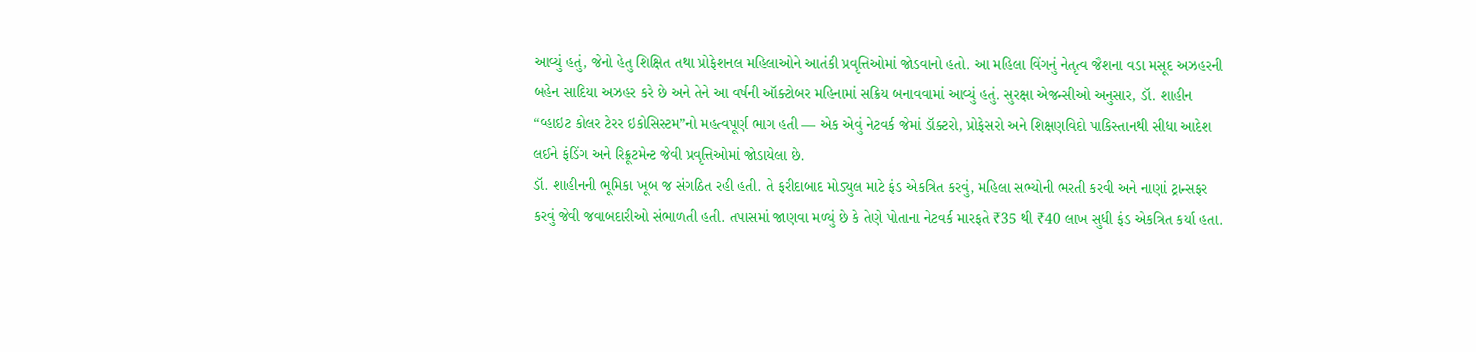આવ્યું હતું, જેનો હેતુ શિક્ષિત તથા પ્રોફેશનલ મહિલાઓને આતંકી પ્રવૃત્તિઓમાં જોડવાનો હતો. આ મહિલા વિંગનું નેતૃત્વ જૈશના વડા મસૂદ અઝહરની બહેન સાદિયા અઝહર કરે છે અને તેને આ વર્ષની ઑક્ટોબર મહિનામાં સક્રિય બનાવવામાં આવ્યું હતું. સુરક્ષા એજન્સીઓ અનુસાર, ડૉ. શાહીન “વ્હાઇટ કોલર ટેરર ઇકોસિસ્ટમ”નો મહત્વપૂર્ણ ભાગ હતી — એક એવું નેટવર્ક જેમાં ડૉક્ટરો, પ્રોફેસરો અને શિક્ષણવિદો પાકિસ્તાનથી સીધા આદેશ લઈને ફંડિંગ અને રિક્રૂટમેન્ટ જેવી પ્રવૃત્તિઓમાં જોડાયેલા છે.
ડૉ. શાહીનની ભૂમિકા ખૂબ જ સંગઠિત રહી હતી. તે ફરીદાબાદ મોડ્યુલ માટે ફંડ એકત્રિત કરવું, મહિલા સભ્યોની ભરતી કરવી અને નાણાં ટ્રાન્સફર કરવું જેવી જવાબદારીઓ સંભાળતી હતી. તપાસમાં જાણવા મળ્યું છે કે તેણે પોતાના નેટવર્ક મારફતે ₹35 થી ₹40 લાખ સુધી ફંડ એકત્રિત કર્યા હતા.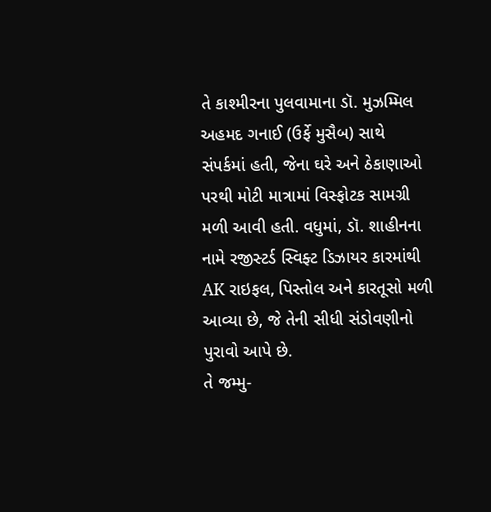તે કાશ્મીરના પુલવામાના ડૉ. મુઝમ્મિલ અહમદ ગનાઈ (ઉર્ફે મુસૈબ) સાથે સંપર્કમાં હતી, જેના ઘરે અને ઠેકાણાઓ પરથી મોટી માત્રામાં વિસ્ફોટક સામગ્રી મળી આવી હતી. વધુમાં, ડૉ. શાહીનના નામે રજીસ્ટર્ડ સ્વિફ્ટ ડિઝાયર કારમાંથી AK રાઇફલ, પિસ્તોલ અને કારતૂસો મળી આવ્યા છે, જે તેની સીધી સંડોવણીનો પુરાવો આપે છે.
તે જમ્મુ-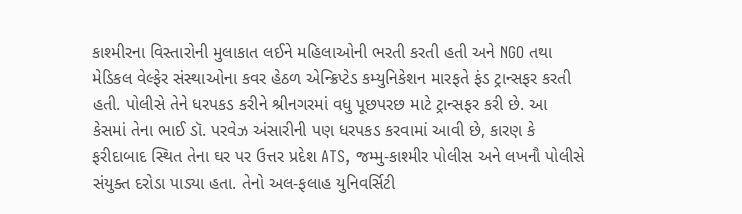કાશ્મીરના વિસ્તારોની મુલાકાત લઈને મહિલાઓની ભરતી કરતી હતી અને NGO તથા મેડિકલ વેલ્ફેર સંસ્થાઓના કવર હેઠળ એન્ક્રિપ્ટેડ કમ્યુનિકેશન મારફતે ફંડ ટ્રાન્સફર કરતી હતી. પોલીસે તેને ધરપકડ કરીને શ્રીનગરમાં વધુ પૂછપરછ માટે ટ્રાન્સફર કરી છે. આ કેસમાં તેના ભાઈ ડૉ. પરવેઝ અંસારીની પણ ધરપકડ કરવામાં આવી છે, કારણ કે ફરીદાબાદ સ્થિત તેના ઘર પર ઉત્તર પ્રદેશ ATS, જમ્મુ-કાશ્મીર પોલીસ અને લખનૌ પોલીસે સંયુક્ત દરોડા પાડ્યા હતા. તેનો અલ-ફલાહ યુનિવર્સિટી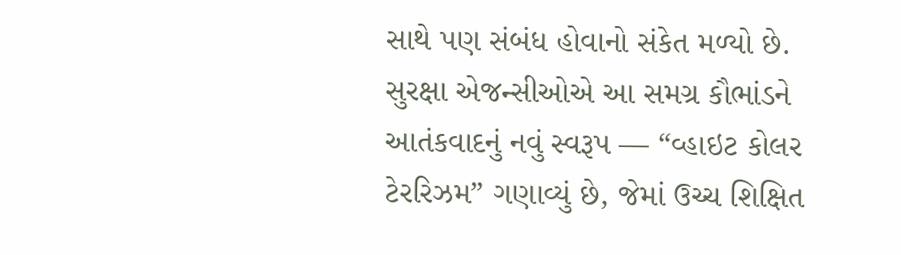સાથે પણ સંબંધ હોવાનો સંકેત મળ્યો છે.
સુરક્ષા એજન્સીઓએ આ સમગ્ર કૌભાંડને આતંકવાદનું નવું સ્વરૂપ — “વ્હાઇટ કોલર ટેરરિઝમ” ગણાવ્યું છે, જેમાં ઉચ્ચ શિક્ષિત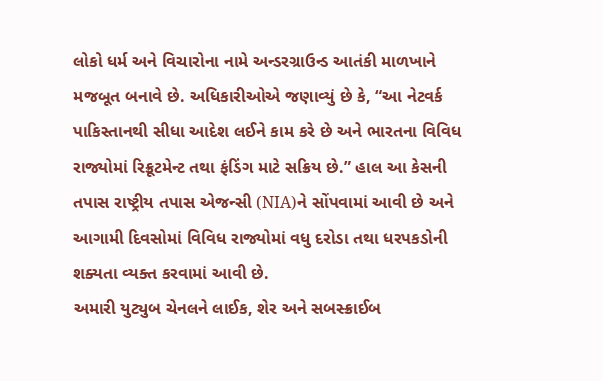લોકો ધર્મ અને વિચારોના નામે અન્ડરગ્રાઉન્ડ આતંકી માળખાને મજબૂત બનાવે છે. અધિકારીઓએ જણાવ્યું છે કે, “આ નેટવર્ક પાકિસ્તાનથી સીધા આદેશ લઈને કામ કરે છે અને ભારતના વિવિધ રાજ્યોમાં રિક્રૂટમેન્ટ તથા ફંડિંગ માટે સક્રિય છે.” હાલ આ કેસની તપાસ રાષ્ટ્રીય તપાસ એજન્સી (NIA)ને સોંપવામાં આવી છે અને આગામી દિવસોમાં વિવિધ રાજ્યોમાં વધુ દરોડા તથા ધરપકડોની શક્યતા વ્યક્ત કરવામાં આવી છે.
અમારી યુટ્યુબ ચેનલને લાઈક, શેર અને સબસ્ક્રાઈબ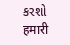કરશો
हमारी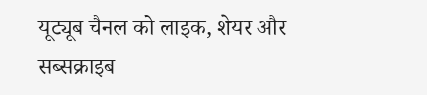यूट्यूब चैनल को लाइक, शेयर और सब्सक्राइब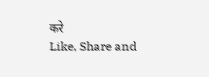करे
Like, Share and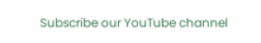Subscribe our YouTube channel